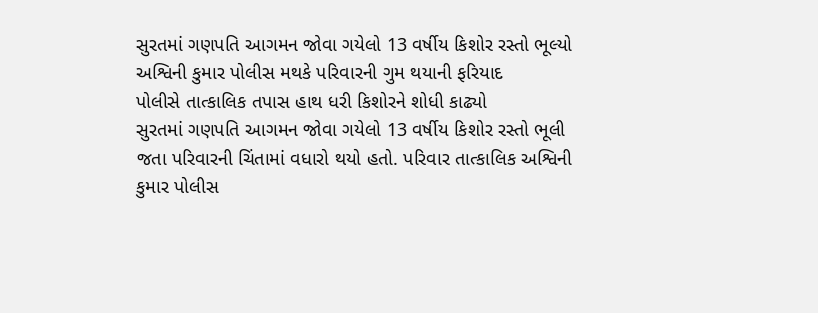સુરતમાં ગણપતિ આગમન જોવા ગયેલો 13 વર્ષીય કિશોર રસ્તો ભૂલ્યો
અશ્વિની કુમાર પોલીસ મથકે પરિવારની ગુમ થયાની ફરિયાદ
પોલીસે તાત્કાલિક તપાસ હાથ ધરી કિશોરને શોધી કાઢ્યો
સુરતમાં ગણપતિ આગમન જોવા ગયેલો 13 વર્ષીય કિશોર રસ્તો ભૂલી જતા પરિવારની ચિંતામાં વધારો થયો હતો. પરિવાર તાત્કાલિક અશ્વિની કુમાર પોલીસ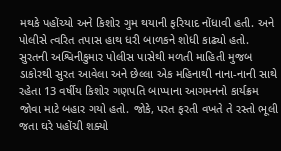મથકે પહોંચ્યો અને કિશોર ગુમ થયાની ફરિયાદ નોંધાવી હતી. અને પોલીસે ત્વરિત તપાસ હાથ ધરી બાળકને શોધી કાઢ્યો હતો.
સુરતની અશ્વિનીકુમાર પોલીસ પાસેથી મળતી માહિતી મુજબ ડાકોરથી સુરત આવેલા અને છેલ્લા એક મહિનાથી નાના-નાની સાથે રહેતા 13 વર્ષીય કિશોર ગણપતિ બાપ્પાના આગમનનો કાર્યક્રમ જોવા માટે બહાર ગયો હતો. જોકે, પરત ફરતી વખતે તે રસ્તો ભૂલી જતા ઘરે પહોંચી શક્યો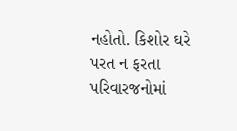નહોતો. કિશોર ઘરે પરત ન ફરતા પરિવારજનોમાં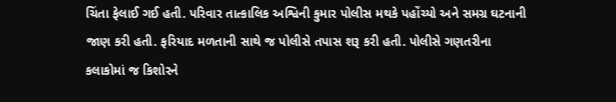ચિંતા ફેલાઈ ગઈ હતી. પરિવાર તાત્કાલિક અશ્વિની કુમાર પોલીસ મથકે પહોંચ્યો અને સમગ્ર ઘટનાની જાણ કરી હતી. ફરિયાદ મળતાની સાથે જ પોલીસે તપાસ શરૂ કરી હતી. પોલીસે ગણતરીના કલાકોમાં જ કિશોરને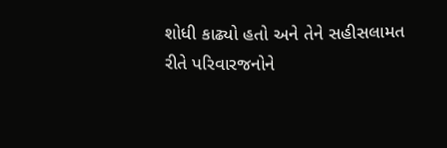શોધી કાઢ્યો હતો અને તેને સહીસલામત રીતે પરિવારજનોને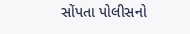સોંપતા પોલીસનો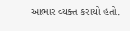આભાર વ્યક્ત કરાયો હતો.